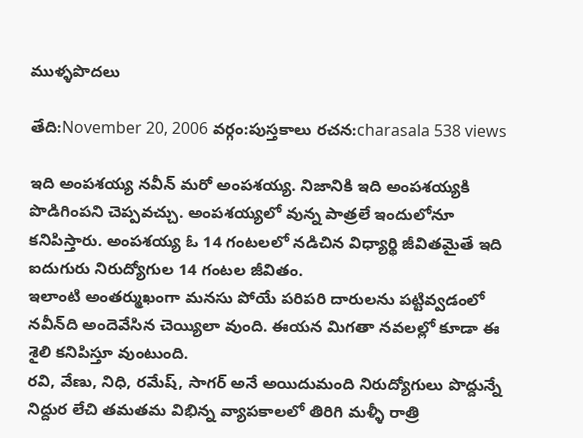ముళ్ళపొదలు

తేది:November 20, 2006 వర్గం:పుస్తకాలు రచన:charasala 538 views

ఇది అంపశయ్య నవీన్ మరో అంపశయ్య. నిజానికి ఇది అంపశయ్యకి పొడిగింపని చెప్పవచ్చు. అంపశయ్యలో వున్న పాత్రలే ఇందులోనూ కనిపిస్తారు. అంపశయ్య ఓ 14 గంటలలో నడిచిన విధ్యార్థి జీవితమైతే ఇది ఐదుగురు నిరుద్యోగుల 14 గంటల జీవితం.
ఇలాంటి అంతర్ముఖంగా మనసు పోయే పరిపరి దారులను పట్టివ్వడంలో నవీన్‌ది అందెవేసిన చెయ్యిలా వుంది. ఈయన మిగతా నవలల్లో కూడా ఈ శైలి కనిపిస్తూ వుంటుంది.
రవి, వేణు, నిధి, రమేష్, సాగర్ అనే అయిదుమంది నిరుద్యోగులు పొద్దున్నే నిద్దుర లేచి తమతమ విభిన్న వ్యాపకాలలో తిరిగి మళ్ళీ రాత్రి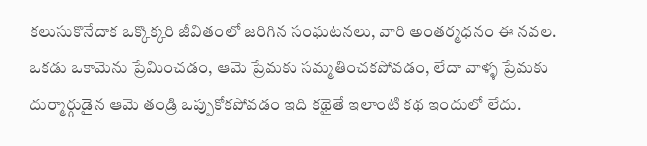కలుసుకొనేదాక ఒక్కొక్కరి జీవితంలో జరిగిన సంఘటనలు, వారి అంతర్మధనం ఈ నవల.
ఒకడు ఒకామెను ప్రేమించడం, ఆమె ప్రేమకు సమ్మతించకపోవడం, లేదా వాళ్ళ ప్రేమకు దుర్మార్గుడైన ఆమె తండ్రి ఒప్పుకోకపోవడం ఇది కథైతే ఇలాంటి కథ ఇందులో లేదు.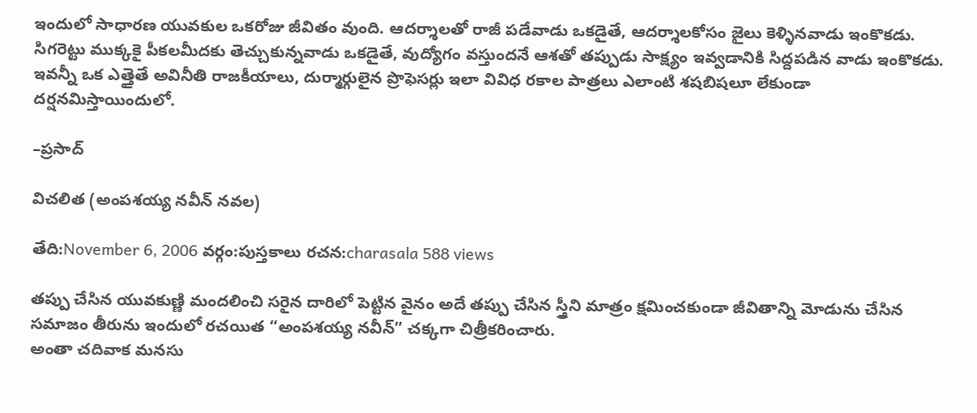ఇందులో సాధారణ యువకుల ఒకరోజు జీవితం వుంది. ఆదర్శాలతో రాజీ పడేవాడు ఒకడైతే, ఆదర్శాలకోసం జైలు కెళ్ళినవాడు ఇంకొకడు. సిగరెట్టు ముక్కకై పీకలమీదకు తెచ్చుకున్నవాడు ఒకడైతే, వుద్యోగం వస్తుందనే ఆశతో తప్పుడు సాక్ష్యం ఇవ్వడానికి సిద్దపడిన వాడు ఇంకొకడు.
ఇవన్నీ ఒక ఎత్తైతే అవినీతి రాజకీయాలు, దుర్మార్గులైన ప్రొఫెసర్లు ఇలా వివిధ రకాల పాత్రలు ఎలాంటి శషబిషలూ లేకుండా దర్షనమిస్తాయిందులో.

–ప్రసాద్

విచలిత (అంపశయ్య నవీన్ నవల)

తేది:November 6, 2006 వర్గం:పుస్తకాలు రచన:charasala 588 views

తప్పు చేసిన యువకుణ్ణి మందలించి సరైన దారిలో పెట్టిన వైనం అదే తప్పు చేసిన స్త్రీని మాత్రం క్షమించకుండా జీవితాన్ని మోడును చేసిన సమాజం తీరును ఇందులో రచయిత “అంపశయ్య నవీన్” చక్కగా చిత్రీకరించారు.
అంతా చదివాక మనసు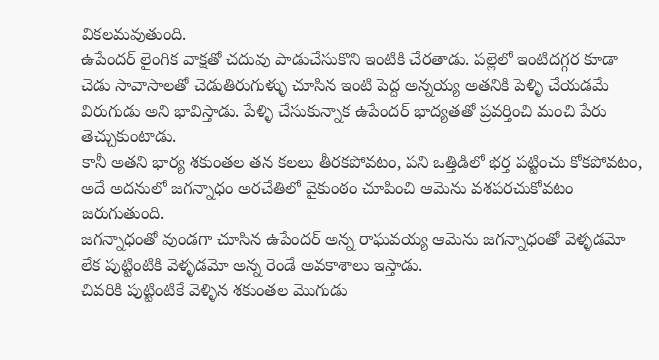వికలమవుతుంది.
ఉపేందర్ లైంగిక వాక్షతో చదువు పాడుచేసుకొని ఇంటికి చేరతాడు. పల్లెలో ఇంటిదగ్గర కూడా చెడు సావాసాలతో చెడుతిరుగుళ్ళు చూసిన ఇంటి పెద్ద అన్నయ్య అతనికి పెళ్ళి చేయడమే విరుగుడు అని భావిస్తాడు. పేళ్ళి చేసుకున్నాక ఉపేందర్ భాద్యతతో ప్రవర్తించి మంచి పేరు తెచ్చుకుంటాడు.
కానీ అతని భార్య శకుంతల తన కలలు తీరకపోవటం, పని ఒత్తిడిలో భర్త పట్టించు కోకపోవటం, అదే అదనులో జగన్నాధం అరచేతిలో వైకుంఠం చూపించి ఆమెను వశపరచుకోవటం జరుగుతుంది.
జగన్నాధంతో వుండగా చూసిన ఉపేందర్ అన్న రాఘవయ్య ఆమెను జగన్నాధంతో వెళ్ళడమో లేక పుట్టింటికి వెళ్ళడమో అన్న రెండే అవకాశాలు ఇస్తాడు.
చివరికి పుట్టింటికే వెళ్ళిన శకుంతల మొగుడు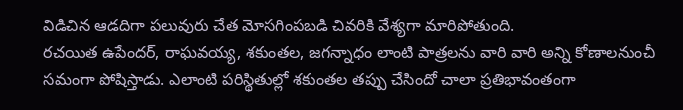విడిచిన ఆడదిగా పలువురు చేత మోసగింపబడి చివరికి వేశ్యగా మారిపోతుంది.
రచయిత ఉపేందర్, రాఘవయ్య, శకుంతల, జగన్నాధం లాంటి పాత్రలను వారి వారి అన్ని కోణాలనుంచీ సమంగా పోషిస్తాడు. ఎలాంటి పరిస్థితుల్లో శకుంతల తప్పు చేసిందో చాలా ప్రతిభావంతంగా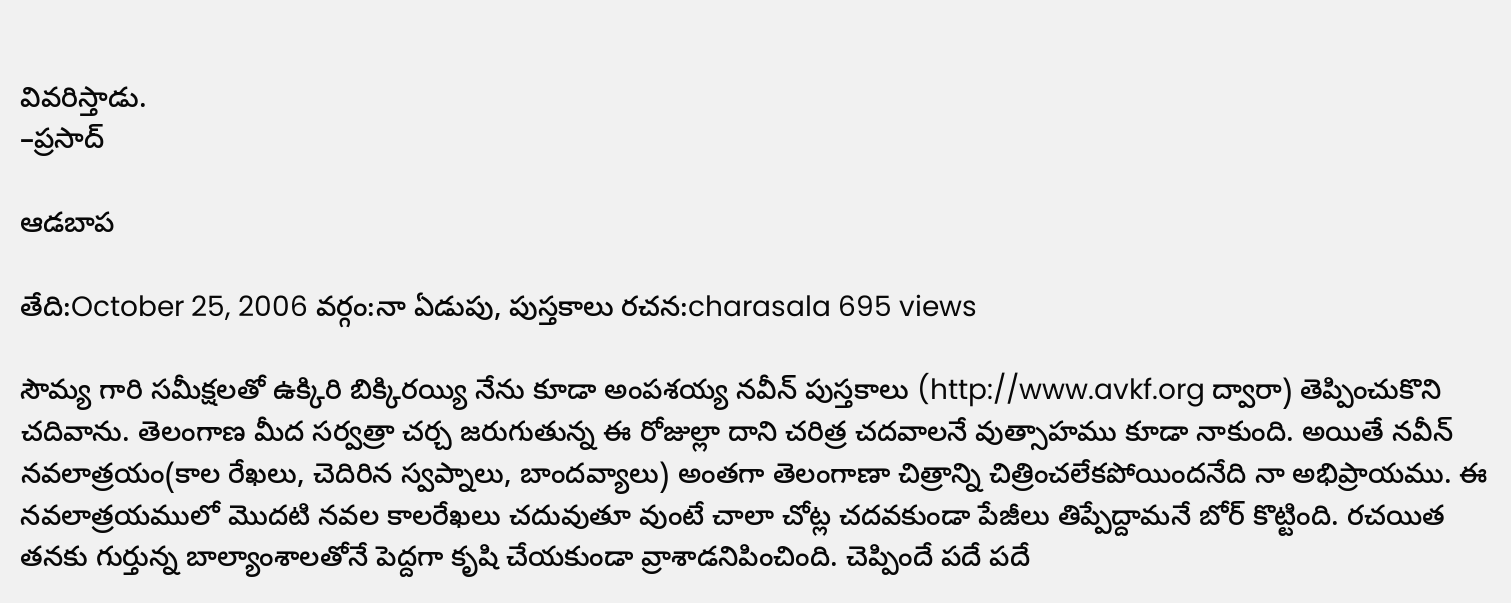వివరిస్తాడు.
–ప్రసాద్

ఆడబాప

తేది:October 25, 2006 వర్గం:నా ఏడుపు, పుస్తకాలు రచన:charasala 695 views

సౌమ్య గారి సమీక్షలతో ఉక్కిరి బిక్కిరయ్యి నేను కూడా అంపశయ్య నవీన్ పుస్తకాలు (http://www.avkf.org ద్వారా) తెప్పించుకొని చదివాను. తెలంగాణ మీద సర్వత్రా చర్చ జరుగుతున్న ఈ రోజుల్లా దాని చరిత్ర చదవాలనే వుత్సాహము కూడా నాకుంది. అయితే నవీన్ నవలాత్రయం(కాల రేఖలు, చెదిరిన స్వప్నాలు, బాందవ్యాలు) అంతగా తెలంగాణా చిత్రాన్ని చిత్రించలేకపోయిందనేది నా అభిప్రాయము. ఈ నవలాత్రయములో మొదటి నవల కాలరేఖలు చదువుతూ వుంటే చాలా చోట్ల చదవకుండా పేజీలు తిప్పేద్దామనే బోర్ కొట్టింది. రచయిత తనకు గుర్తున్న బాల్యాంశాలతోనే పెద్దగా కృషి చేయకుండా వ్రాశాడనిపించింది. చెప్పిందే పదే పదే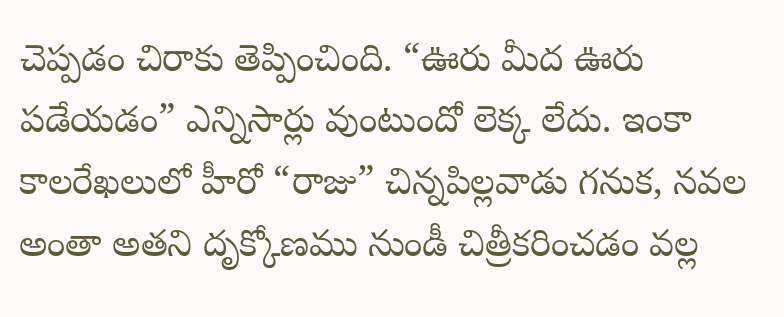చెప్పడం చిరాకు తెప్పించింది. “ఊరు మీద ఊరు పడేయడం” ఎన్నిసార్లు వుంటుందో లెక్క లేదు. ఇంకా కాలరేఖలులో హీరో “రాజు” చిన్నపిల్లవాడు గనుక, నవల అంతా అతని దృక్కోణము నుండీ చిత్రీకరించడం వల్ల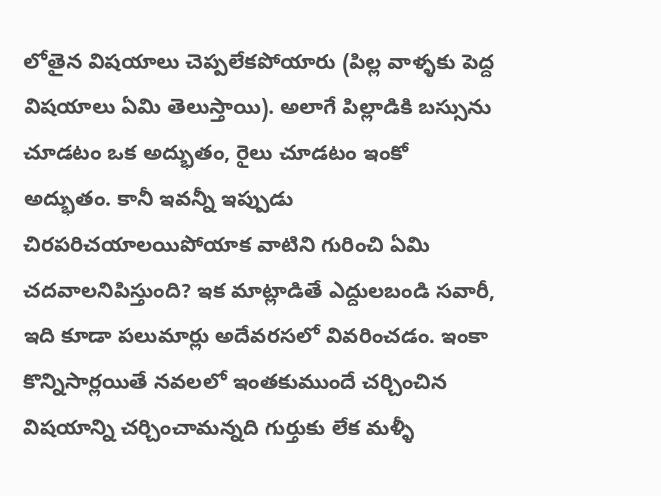లోతైన విషయాలు చెప్పలేకపోయారు (పిల్ల వాళ్ళకు పెద్ద విషయాలు ఏమి తెలుస్తాయి). అలాగే పిల్లాడికి బస్సును చూడటం ఒక అద్భుతం, రైలు చూడటం ఇంకో అద్భుతం. కానీ ఇవన్నీ ఇప్పుడు చిరపరిచయాలయిపోయాక వాటిని గురించి ఏమి చదవాలనిపిస్తుంది? ఇక మాట్లాడితే ఎద్దులబండి సవారీ, ఇది కూడా పలుమార్లు అదేవరసలో వివరించడం. ఇంకా కొన్నిసార్లయితే నవలలో ఇంతకుముందే చర్చించిన విషయాన్ని చర్చించామన్నది గుర్తుకు లేక మళ్ళీ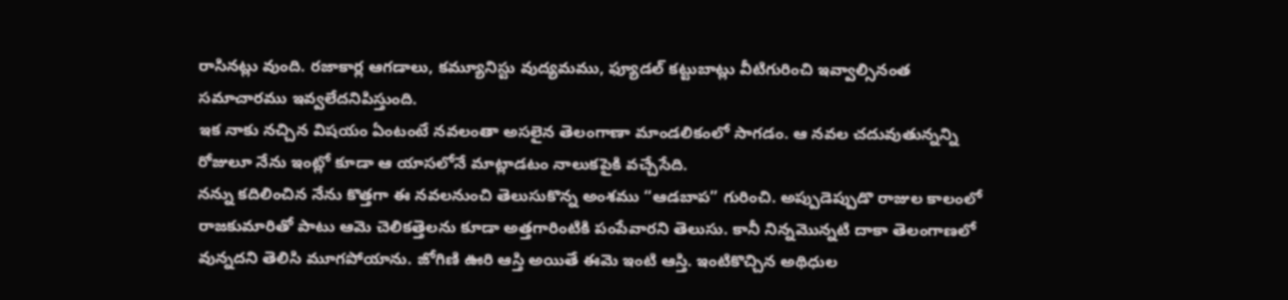రాసినట్లు వుంది. రజాకార్ల ఆగడాలు, కమ్యూనిస్టు వుద్యమము, ఫ్యూడల్ కట్టుబాట్లు వీటిగురించి ఇవ్వాల్సినంత సమాచారము ఇవ్వలేదనిపిస్తుంది.
ఇక నాకు నచ్చిన విషయం ఏంటంటే నవలంతా అసలైన తెలంగాణా మాండలికంలో సాగడం. ఆ నవల చదువుతున్నన్ని రోజులూ నేను ఇంట్లో కూడా ఆ యాసలోనే మాట్లాడటం నాలుకపైకి వచ్చేసేది.
నన్ను కదిలించిన నేను కొత్తగా ఈ నవలనుంచి తెలుసుకొన్న అంశము “ఆడబాప” గురించి. అప్పుడెప్పుడొ రాజుల కాలంలో రాజకుమారితో పాటు ఆమె చెలికత్తెలను కూడా అత్తగారింటికి పంపేవారని తెలుసు. కానీ నిన్నమొన్నటి దాకా తెలంగాణలో వున్నదని తెలిసి మూగపోయాను. జోగిణి ఊరి ఆస్తి అయితే ఈమె ఇంటి ఆస్తి. ఇంటికొచ్చిన అథిధుల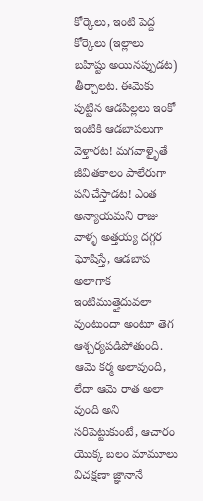కోర్కెలు, ఇంటి పెద్ద కోర్కెలు (ఇల్లాలు బహిష్టు అయినప్పుడట) తీర్చాలట. ఈమెకు పుట్టిన ఆడపిల్లలు ఇంకో ఇంటికి ఆడబాపలుగా వెళ్తారట! మగవాళ్ళైతే జీవితకాలం పాలేరుగా పనిచేస్తాడట! ఎంత అన్యాయమని రాజు వాళ్ళ అత్తయ్య దగ్గర ఘోషిస్తే, ఆడబాప అలాగాక ఇంటిముత్తైదువలా వుంటుందా అంటూ తెగ ఆశ్చర్యపడిపోతుంది. ఆమె కర్మ అలావుంది, లేదా ఆమె రాత అలా వుంది అని సరిపెట్టుకుంటే, ఆచారం యొక్క బలం మామూలు విచక్షణా జ్ఞానానే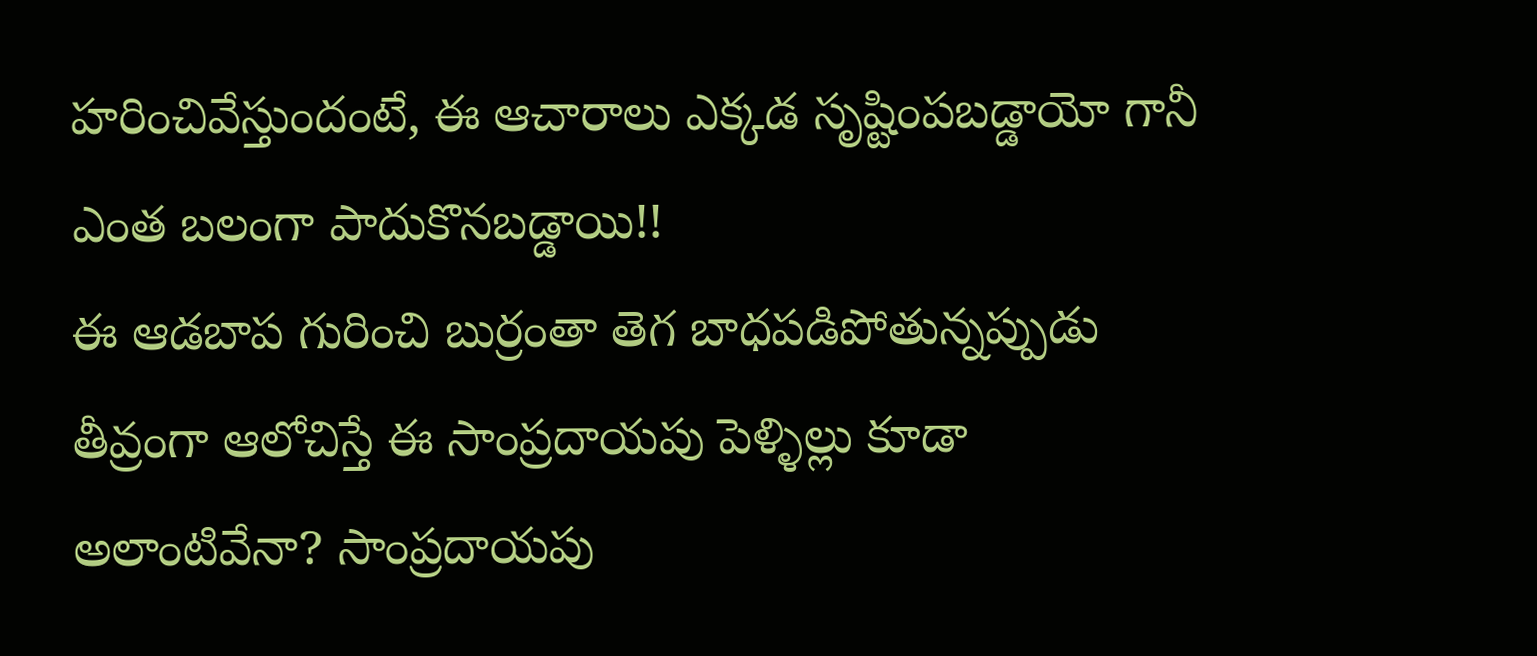హరించివేస్తుందంటే, ఈ ఆచారాలు ఎక్కడ సృష్టింపబడ్డాయో గానీ ఎంత బలంగా పాదుకొనబడ్డాయి!!
ఈ ఆడబాప గురించి బుర్రంతా తెగ బాధపడిపోతున్నప్పుడు తీవ్రంగా ఆలోచిస్తే ఈ సాంప్రదాయపు పెళ్ళిల్లు కూడా అలాంటివేనా? సాంప్రదాయపు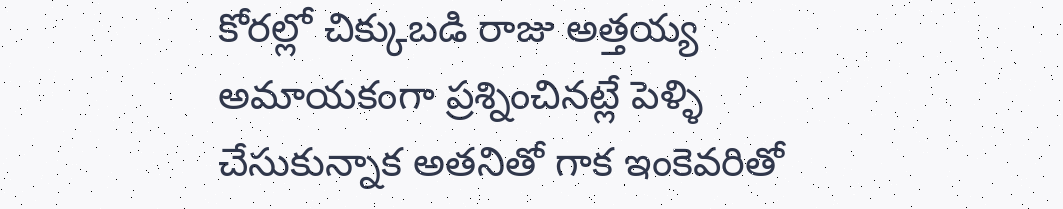కోరల్లో చిక్కుబడి రాజు అత్తయ్య అమాయకంగా ప్రశ్నించినట్లే పెళ్ళి చేసుకున్నాక అతనితో గాక ఇంకెవరితో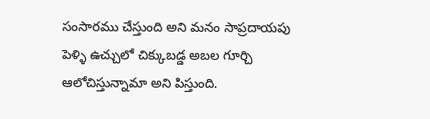సంసారము చేస్తుంది అని మనం సాప్రదాయపు పెళ్ళి ఉచ్చులో చిక్కుబడ్డ అబల గూర్చి ఆలోచిస్తున్నామా అని పిస్తుంది.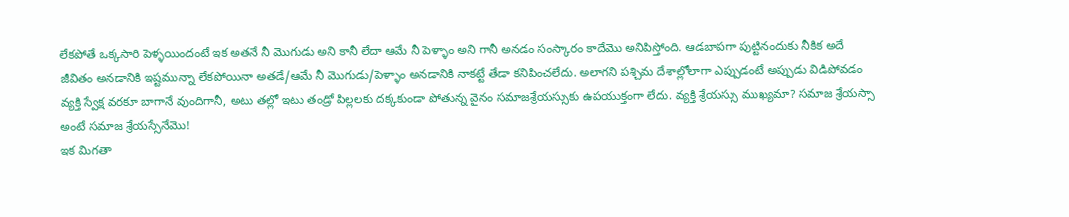లేకపోతే ఒక్కసారి పెళ్ళయిందంటే ఇక అతనే నీ మొగుడు అని కానీ లేదా ఆమే నీ పెళ్ళాం అని గానీ అనడం సంస్కారం కాదేమొ అనిపిస్తోంది. ఆడబాపగా పుట్టినందుకు నీకిక అదే జీవితం అనడానికి ఇష్టమున్నా లేకపోయినా అతడే/ఆమే నీ మొగుడు/పెళ్ళాం అనడానికి నాకట్టే తేడా కనిపించలేదు. అలాగని పశ్చిమ దేశాల్లోలాగా ఎప్పుడంటే అప్పుడు విడిపోవడం వ్యక్తి స్వేక్ష వరకూ బాగానే వుందిగానీ, అటు తల్లో ఇటు తండ్రో పిల్లలకు దక్కకుండా పోతున్న వైనం సమాజశ్రేయస్సుకు ఉపయుక్తంగా లేదు. వ్యక్తి శ్రేయస్సు ముఖ్యమా? సమాజ శ్రేయస్సా అంటే సమాజ శ్రేయస్సేనేమొ!
ఇక మిగతా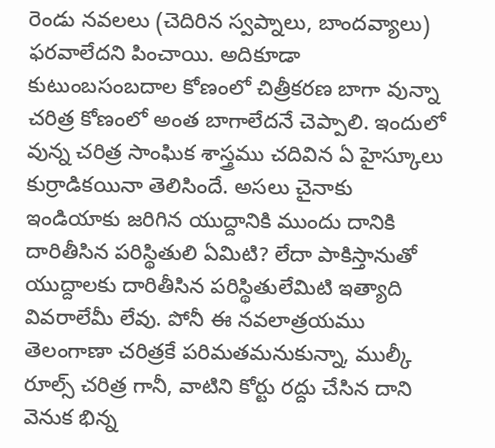రెండు నవలలు (చెదిరిన స్వప్నాలు, బాందవ్యాలు) ఫరవాలేదని పించాయి. అదికూడా కుటుంబసంబదాల కోణంలో చిత్రీకరణ బాగా వున్నా చరిత్ర కోణంలో అంత బాగాలేదనే చెప్పాలి. ఇందులో వున్న చరిత్ర సాంఘిక శాస్త్రము చదివిన ఏ హైస్కూలు కుర్రాడికయినా తెలిసిందే. అసలు చైనాకు ఇండియాకు జరిగిన యుద్దానికి ముందు దానికి దారితీసిన పరిస్థితులి ఏమిటి? లేదా పాకిస్తానుతో యుద్దాలకు దారితీసిన పరిస్థితులేమిటి ఇత్యాది వివరాలేమీ లేవు. పోనీ ఈ నవలాత్రయము తెలంగాణా చరిత్రకే పరిమతమనుకున్నా, ముల్కీ రూల్స్ చరిత్ర గానీ, వాటిని కోర్టు రద్దు చేసిన దాని వెనుక భిన్న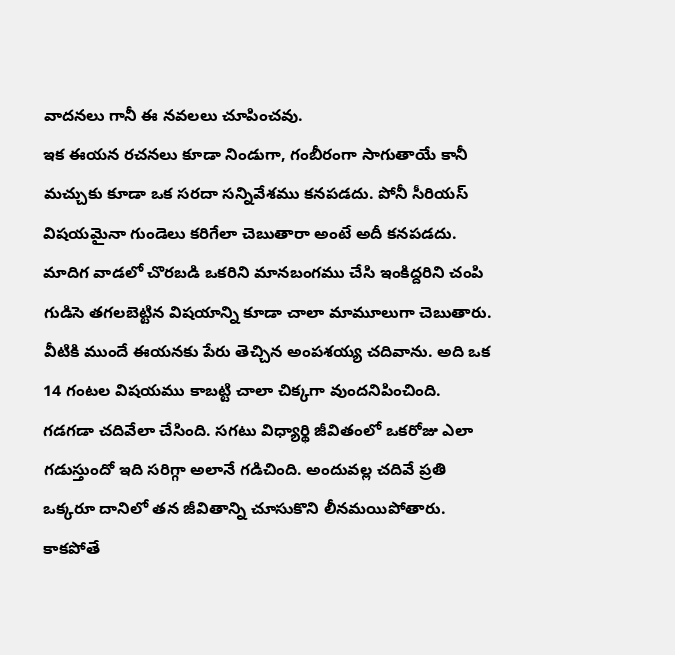వాదనలు గానీ ఈ నవలలు చూపించవు.
ఇక ఈయన రచనలు కూడా నిండుగా, గంబీరంగా సాగుతాయే కానీ మచ్చుకు కూడా ఒక సరదా సన్నివేశము కనపడదు. పోనీ సీరియస్ విషయమైనా గుండెలు కరిగేలా చెబుతారా అంటే అదీ కనపడదు. మాదిగ వాడలో చొరబడి ఒకరిని మానబంగము చేసి ఇంకిద్దరిని చంపి గుడిసె తగలబెట్టిన విషయాన్ని కూడా చాలా మామూలుగా చెబుతారు.
వీటికి ముందే ఈయనకు పేరు తెచ్చిన అంపశయ్య చదివాను. అది ఒక 14 గంటల విషయము కాబట్టి చాలా చిక్కగా వుందనిపించింది. గడగడా చదివేలా చేసింది. సగటు విధ్యార్థి జీవితంలో ఒకరోజు ఎలా గడుస్తుందో ఇది సరిగ్గా అలానే గడిచింది. అందువల్ల చదివే ప్రతి ఒక్కరూ దానిలో తన జీవితాన్ని చూసుకొని లీనమయిపోతారు. కాకపోతే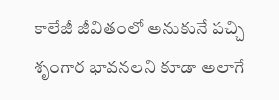కాలేజీ జీవితంలో అనుకునే పచ్చి శృంగార భావనలని కూడా అలాగే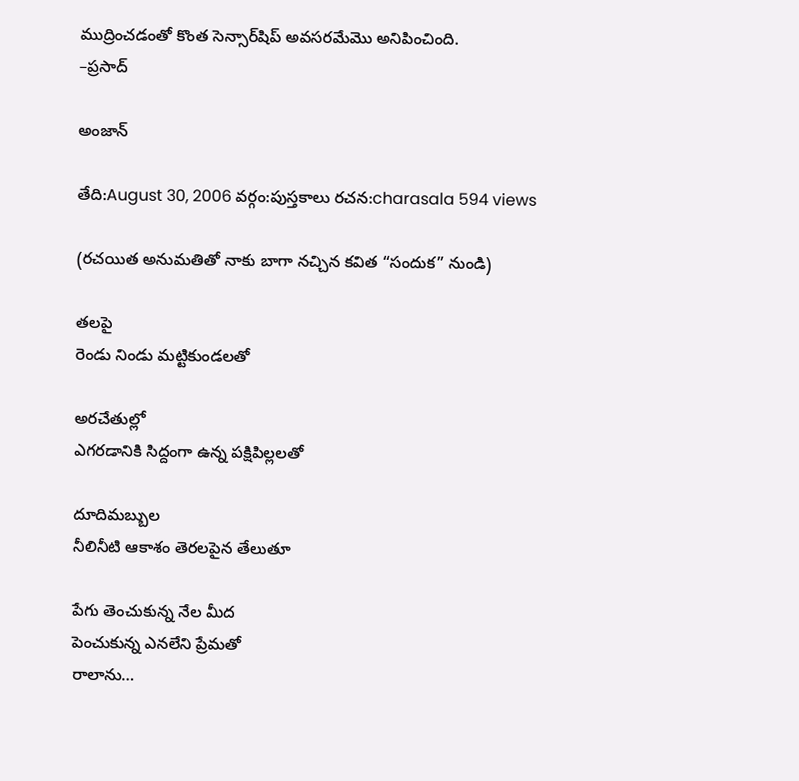ముద్రించడంతో కొంత సెన్సార్‌షిప్ అవసరమేమొ అనిపించింది.
–ప్రసాద్

అంజాన్

తేది:August 30, 2006 వర్గం:పుస్తకాలు రచన:charasala 594 views

(రచయిత అనుమతితో నాకు బాగా నచ్చిన కవిత “సందుక” నుండి)

తలపై
రెండు నిండు మట్టికుండలతో

అరచేతుల్లో
ఎగరడానికి సిద్దంగా ఉన్న పక్షిపిల్లలతో

దూదిమబ్బుల
నీలినీటి ఆకాశం తెరలపైన తేలుతూ

పేగు తెంచుకున్న నేల మీద
పెంచుకున్న ఎనలేని ప్రేమతో
రాలాను…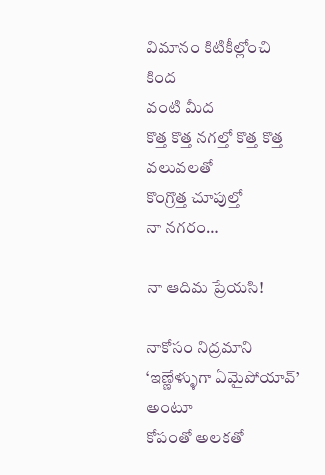విమానం కిటికీల్లోంచి
కింద
వంటి మీద
కొత్త కొత్త నగల్తో కొత్త కొత్త వలువలతో
కొంగ్రొత్త చూపుల్తో
నా నగరం…

నా ఆదిమ ప్రేయసి!

నాకోసం నిద్రమాని
‘ఇణ్ణేళ్ళుగా ఏమైపోయావ్’ అంటూ
కోపంతో అలకతో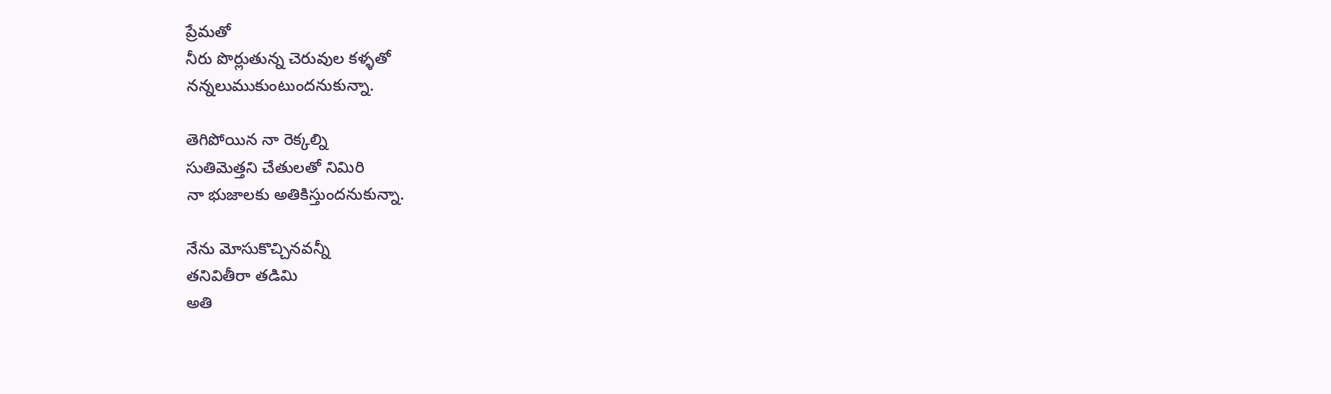ప్రేమతో
నీరు పొర్లుతున్న చెరువుల కళ్ళతో
నన్నలుముకుంటుందనుకున్నా.

తెగిపోయిన నా రెక్కల్ని
సుతిమెత్తని చేతులతో నిమిరి
నా భుజాలకు అతికిస్తుందనుకున్నా.

నేను మోసుకొచ్చినవన్నీ
తనివితీరా తడిమి
అతి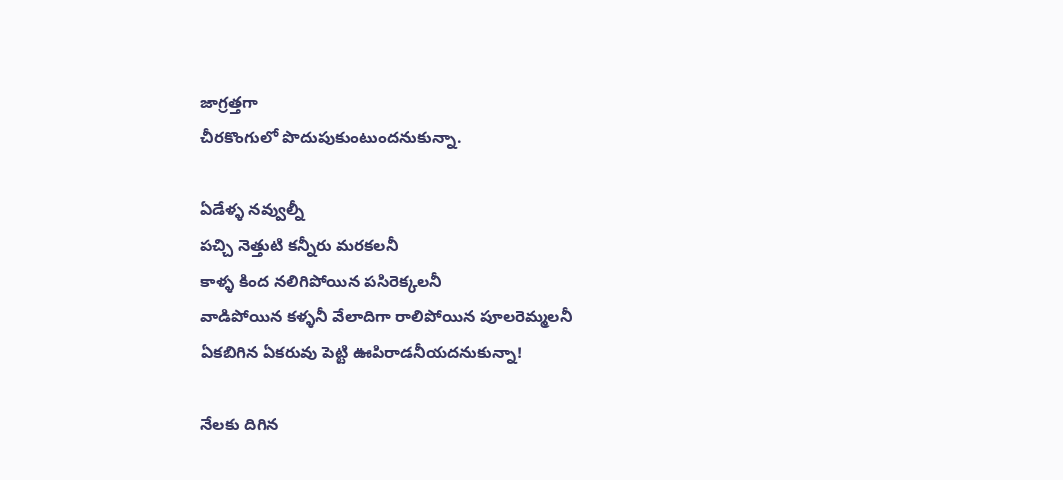జాగ్రత్తగా
చీరకొంగులో పొదుపుకుంటుందనుకున్నా.

ఏడేళ్ళ నవ్వుల్నీ
పచ్చి నెత్తుటి కన్నీరు మరకలనీ
కాళ్ళ కింద నలిగిపోయిన పసిరెక్కలనీ
వాడిపోయిన కళ్ళనీ వేలాదిగా రాలిపోయిన పూలరెమ్మలనీ
ఏకబిగిన ఏకరువు పెట్టి ఊపిరాడనీయదనుకున్నా!

నేలకు దిగిన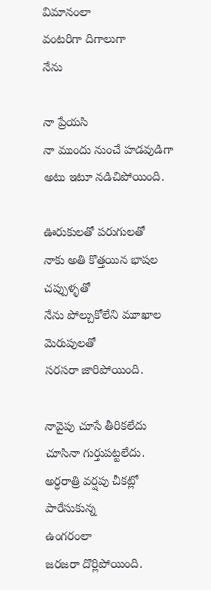విమానంలా
వంటరిగా దిగాలుగా
నేను

నా ప్రేయసి
నా ముందు నుంచే హడవుడిగా
అటు ఇటూ నడిచిపోయింది.

ఊరుకులతో పరుగులతో
నాకు అతి కొత్తయిన భాషల చప్పుళ్ళతో
నేను పోల్చుకోలేని మూఖాల మెరుపులతో
సరసరా జారిపోయింది.

నావైపు చూసే తీరికలేదు
చూసినా గుర్తుపట్టలేదు.
అర్ధరాత్రి వర్షపు చీకట్లో పారేసుకున్న
ఉంగరంలా
జరజరా దొర్లిపోయింది.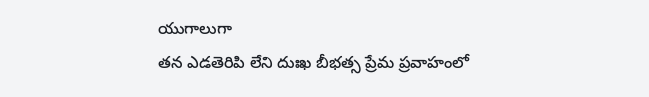యుగాలుగా
తన ఎడతెరిపి లేని దుఃఖ బీభత్స ప్రేమ ప్రవాహంలో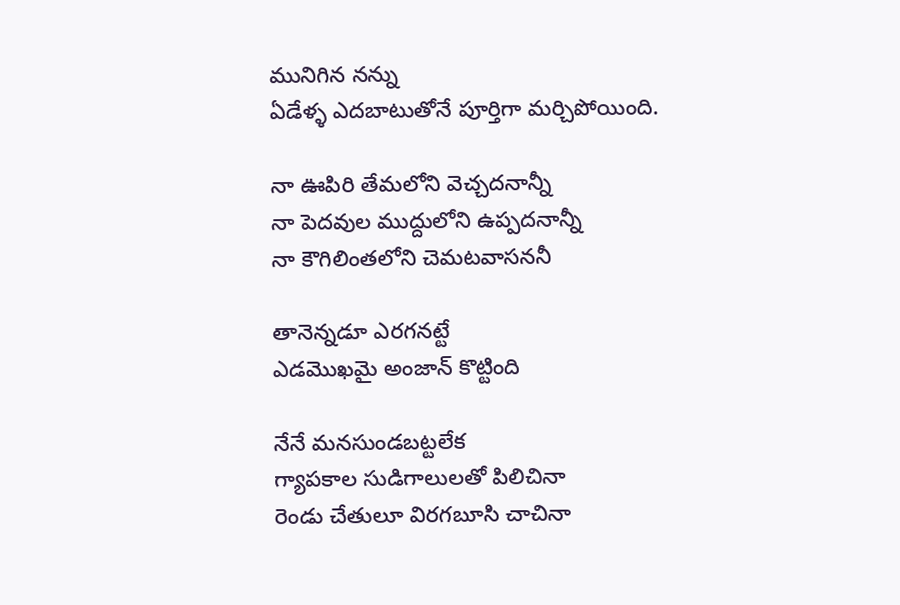మునిగిన నన్ను
ఏడేళ్ళ ఎదబాటుతోనే పూర్తిగా మర్చిపోయింది.

నా ఊపిరి తేమలోని వెచ్చదనాన్నీ
నా పెదవుల ముద్దులోని ఉప్పదనాన్నీ
నా కౌగిలింతలోని చెమటవాసననీ

తానెన్నడూ ఎరగనట్టే
ఎడమొఖమై అంజాన్ కొట్టింది

నేనే మనసుండబట్టలేక
గ్యాపకాల సుడిగాలులతో పిలిచినా
రెండు చేతులూ విరగబూసి చాచినా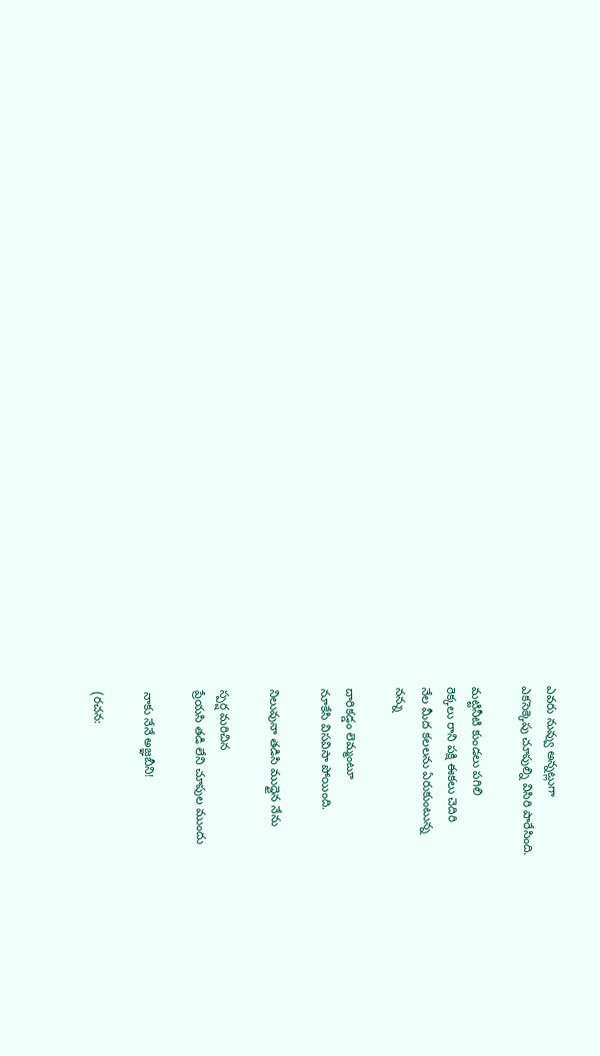ఎవరు నువ్వు అన్నట్లుగా
ఎకసెక్కెపు చూపుల్ని విసిరి పారేసింది.

మట్టినీటి కుండలు పగిలి
రెక్కలు రాని పక్షి ఈకలు చెదిరి
నేల మీద కలలను ఏరుకుంటున్న
నన్ను

దారికడ్డం లెమ్మంటూ
నూకేసి విసవిసా పోయింది.

నిలువునా తడిసి ముద్దైన నేను

స్పర్ష మరిచిన
ప్రేయసి తడి లేని చూపుల ముందు

నాకు నేనే అజ్ఞబీని!

(రచన: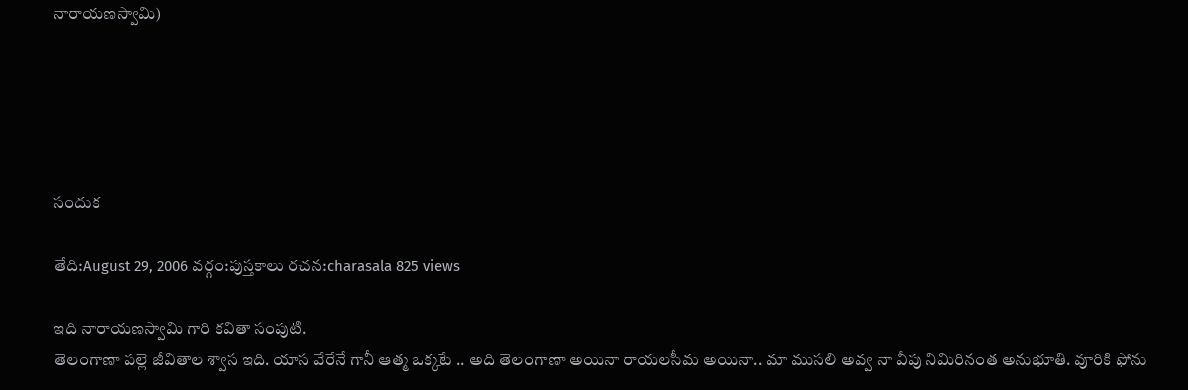నారాయణస్వామి)





సందుక

తేది:August 29, 2006 వర్గం:పుస్తకాలు రచన:charasala 825 views

ఇది నారాయణస్వామి గారి కవితా సంపుటి.
తెలంగాణా పల్లె జీవితాల శ్వాస ఇది. యాస వేరేనే గానీ ఆత్మ ఒక్కటే .. అది తెలంగాణా అయినా రాయలసీమ అయినా.. మా ముసలి అవ్వ నా వీపు నిమిరినంత అనుభూతి. వూరికి ఫోను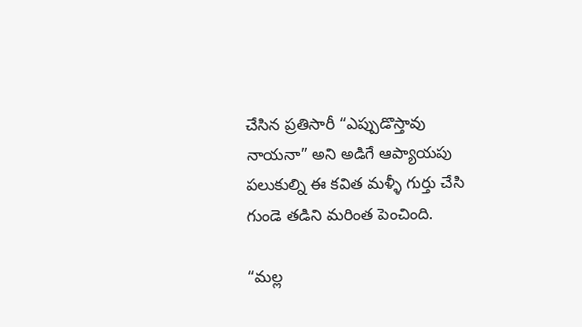చేసిన ప్రతిసారీ “ఎప్పుడొస్తావు నాయనా” అని అడిగే ఆప్యాయపు పలుకుల్ని ఈ కవిత మళ్ళీ గుర్తు చేసి గుండె తడిని మరింత పెంచింది.

“మల్ల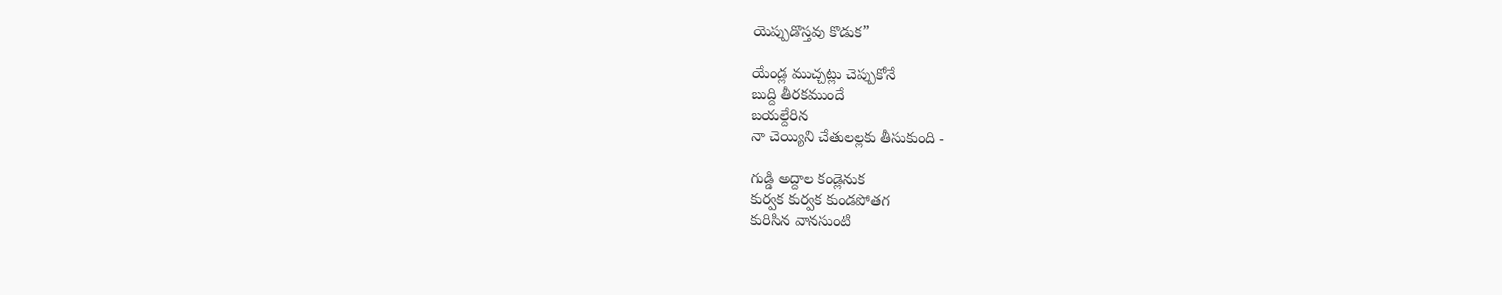యెప్పుడొస్తవు కొడుక”

యేండ్ల ముచ్చట్లు చెప్పుకోనే
బుద్ది తీరకముందే
బయల్దేరిన
నా చెయ్యిని చేతులల్లకు తీసుకుంది -

గుడ్డి అద్దాల కండ్లెనుక
కుర్వక కుర్వక కుండపోతగ
కురిసిన వానసుంటి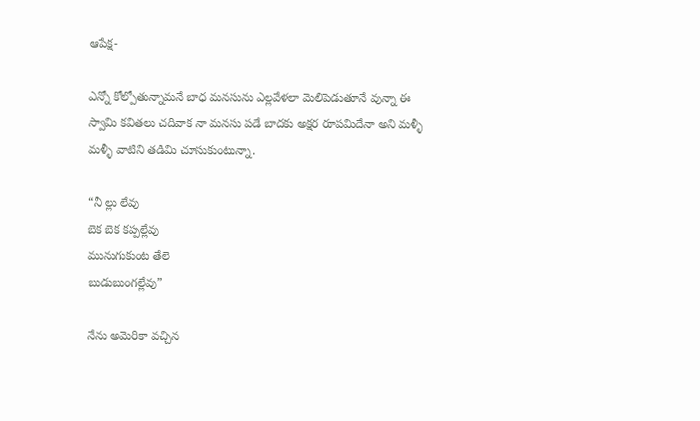ఆపేక్ష-

ఎన్నో కోల్పోతున్నామనే బాధ మనసును ఎల్లవేళలా మెలిపెడుతూనే వున్నా ఈ స్వామి కవితలు చదివాక నా మనసు పడే బాదకు అక్షర రూపమిదేనా అని మళ్ళీ మళ్ళీ వాటిని తడిమి చూసుకుంటున్నా.

“నీ ల్లు లేవు
బెక బెక కప్పల్లేవు
మునుగుకుంట తేలె
బుడుబుంగల్లేవు”

నేను అమెరికా వచ్చిన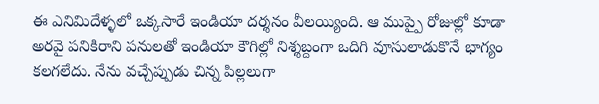ఈ ఎనిమిదేళ్ళలో ఒక్కసారే ఇండియా ద‌ర్శనం వీలయ్యింది. ఆ ముప్పై రోజుల్లో కూడా అరవై పనికిరాని పనులతో ఇండియా కౌగిల్లో నిశ్శబ్దంగా ఒదిగి వూసులాడుకొనే భాగ్యం కలగలేదు. నేను వచ్చేప్పుడు చిన్న పిల్లలుగా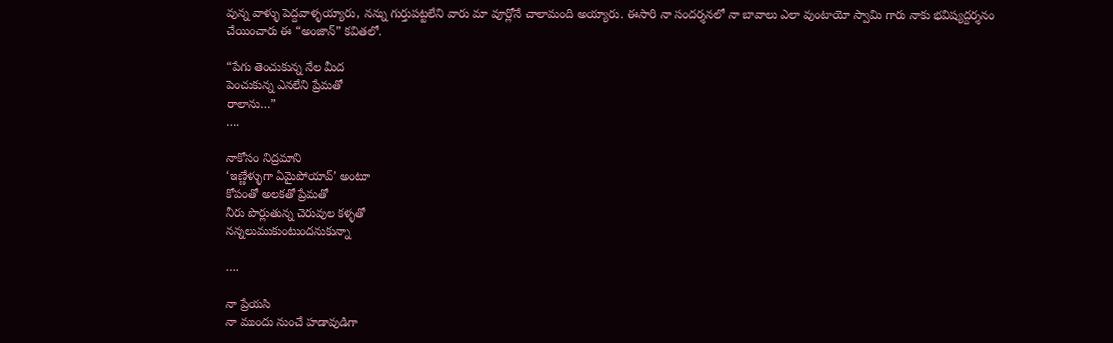వున్న వాళ్ళు పెద్దవాళ్ళయ్యారు, నన్ను గుర్తుపట్టలేని వారు మా వూర్లోనే చాలామంది అయ్యారు. ఈసారి నా సంద‌ర్శనలో నా బావాలు ఎలా వుంటాయో స్వామి గారు నాకు భవిష్యద్ద‌ర్శనం చేయించారు ఈ “అంజాన్” కవితలో.

“పేగు తెంచుకున్న నేల మీద
పెంచుకున్న ఎనలేని ప్రేమతో
రాలాను…”
….

నాకోసం నిద్రమాని
‘ఇణ్ణేళ్ళుగా ఏమైపోయావ్’ అంటూ
కోపంతో అలకతో ప్రేమతో
నీరు పొర్లుతున్న చెరువుల కళ్ళతో
నన్నలుముకుంటుందనుకున్నా

….

నా ప్రేయసి
నా ముందు నుంచే హడావుడిగా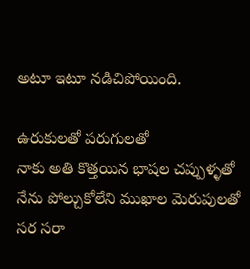అటూ ఇటూ నడిచిపోయింది.

ఉరుకులతో పరుగులతో
నాకు అతి కొత్తయిన భాషల చప్పుళ్ళతో
నేను పోల్చుకోలేని ముఖాల మెరుపులతో
సర సరా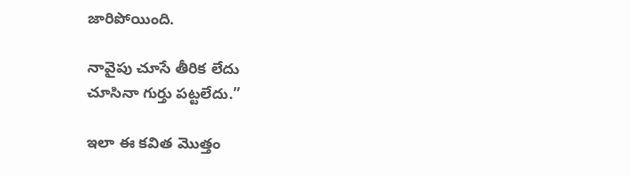జారిపోయింది.

నావైపు చూసే తీరిక లేదు
చూసినా గుర్తు పట్టలేదు.”

ఇలా ఈ కవిత మొత్తం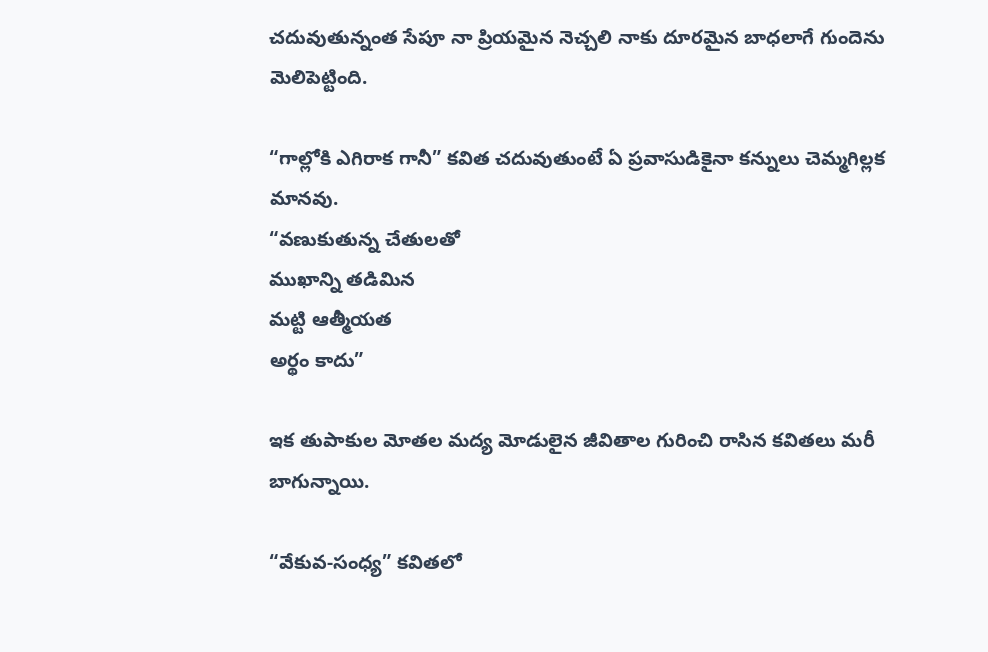చదువుతున్నంత సేపూ నా ప్రియమైన నెచ్చలి నాకు దూరమైన బాధలాగే గుందెను మెలిపెట్టింది.

“గాల్లోకి ఎగిరాక గానీ” కవిత చదువుతుంటే ఏ ప్రవాసుడికైనా కన్నులు చెమ్మగిల్లక మానవు.
“వణుకుతున్న చేతులతో
ముఖాన్ని తడిమిన
మట్టి ఆత్మీయత
అర్థం కాదు”

ఇక తుపాకుల మోతల మద్య మోడులైన జీవితాల గురించి రాసిన కవితలు మరీ బాగున్నాయి.

“వేకువ-సంధ్య” కవితలో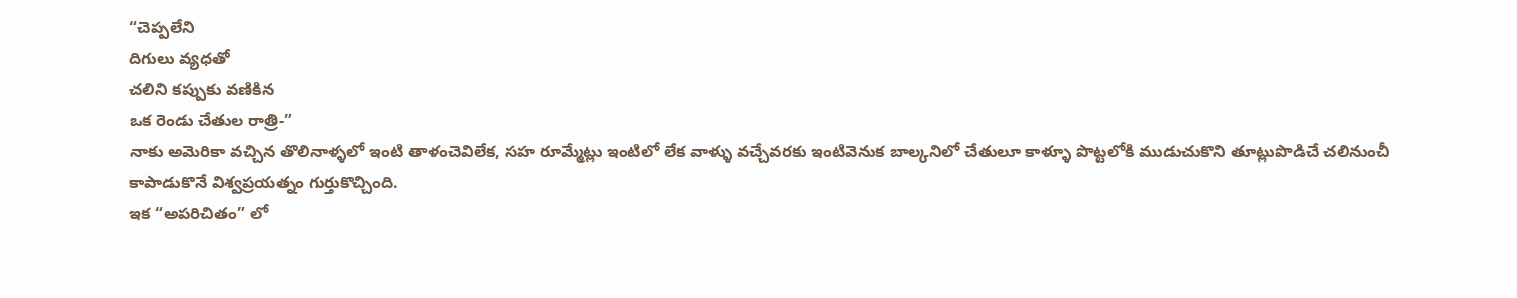“చెప్పలేని
దిగులు వ్యధతో
చలిని కప్పుకు వణికిన
ఒక రెండు చేతుల రాత్రి-”
నాకు అమెరికా వచ్చిన తొలినాళ్ళలో ఇంటి తాళంచెవిలేక, సహ రూమ్మేట్లు ఇంటిలో లేక వాళ్ళు వచ్చేవరకు ఇంటివెనుక బాల్కనిలో చేతులూ కాళ్ళూ పొట్టలోకి ముడుచుకొని తూట్లుపొడిచే చలినుంచీ కాపాడుకొనే విశ్వప్రయత్నం గుర్తుకొచ్చింది.
ఇక “అపరిచితం” లో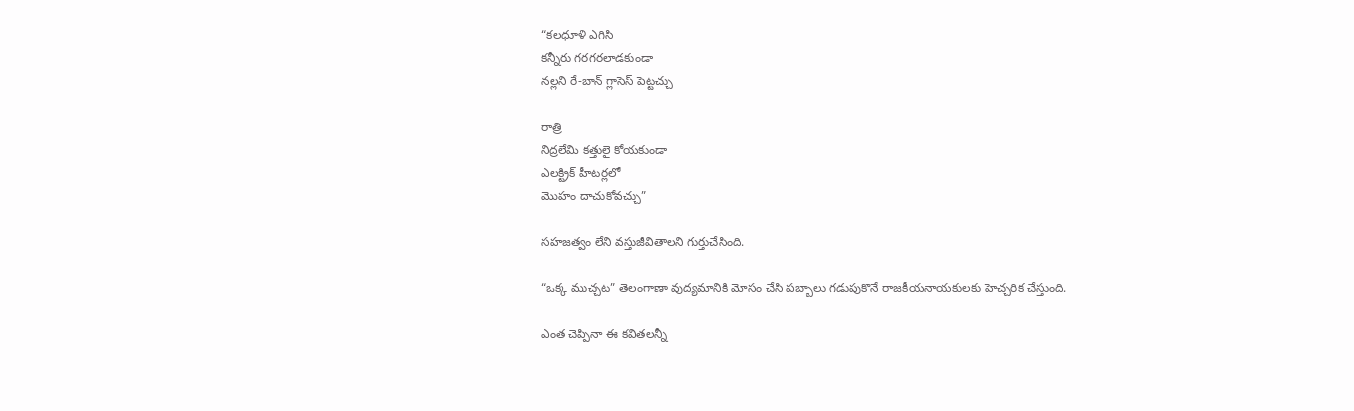“కలధూళి ఎగిసి
కన్నీరు గరగరలాడకుండా
నల్లని రే-బాన్ గ్లాసెస్ పెట్టచ్చు

రాత్రి
నిద్రలేమి కత్తులై కోయకుండా
ఎలక్ట్రిక్ హీటర్లలో
మొహం దాచుకోవచ్చు”

సహజత్వం లేని వస్తుజీవితాలని గుర్తుచేసింది.

“ఒక్క ముచ్చట” తెలంగాణా వుద్యమానికి మోసం చేసి పబ్బాలు గడుపుకొనే రాజకీయనాయకులకు హెచ్చరిక చేస్తుంది.

ఎంత చెప్పినా ఈ కవితలన్నీ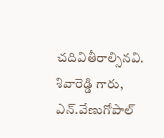చదివితీరాల్సినవి. శివారెడ్డి గారు, ఎన్.వేణుగోపాల్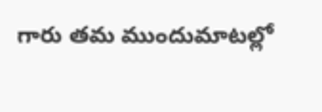గారు తమ ముందుమాటల్లో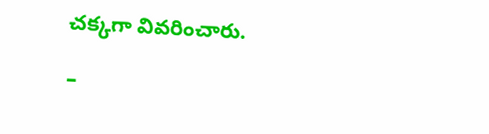చక్కగా వివరించారు.

–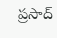ప్రసాద్